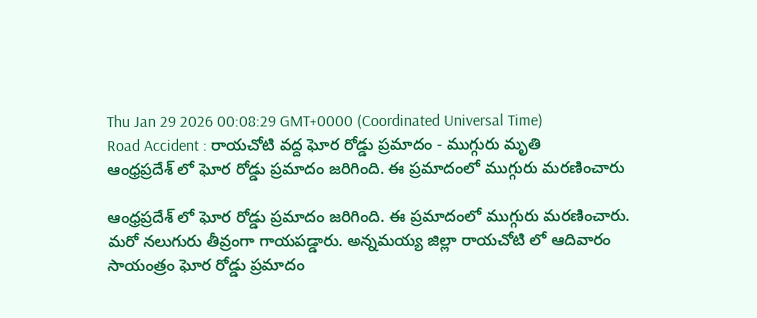Thu Jan 29 2026 00:08:29 GMT+0000 (Coordinated Universal Time)
Road Accident : రాయచోటి వద్ద ఘోర రోడ్డు ప్రమాదం - ముగ్గురు మృతి
ఆంధ్రప్రదేశ్ లో ఘోర రోడ్డు ప్రమాదం జరిగింది. ఈ ప్రమాదంలో ముగ్గురు మరణించారు

ఆంధ్రప్రదేశ్ లో ఘోర రోడ్డు ప్రమాదం జరిగింది. ఈ ప్రమాదంలో ముగ్గురు మరణించారు. మరో నలుగురు తీవ్రంగా గాయపడ్డారు. అన్నమయ్య జిల్లా రాయచోటి లో ఆదివారం సాయంత్రం ఘోర రోడ్డు ప్రమాదం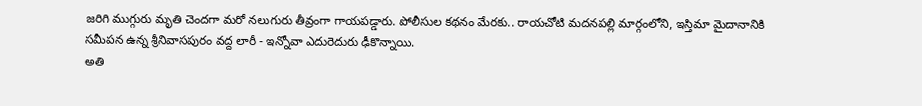జరిగి ముగ్గురు మృతి చెందగా మరో నలుగురు తీవ్రంగా గాయపడ్డారు. పోలీసుల కథనం మేరకు.. రాయచోటి మదనపల్లి మార్గంలోని, ఇస్తిమా మైదానానికి సమీపన ఉన్న శ్రీనివాసపురం వద్ద లారీ - ఇన్నోవా ఎదురెదురు ఢీకొన్నాయి.
అతి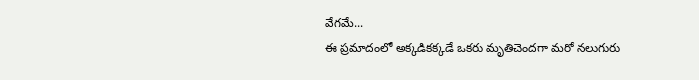వేగమే...
ఈ ప్రమాదంలో అక్కడికక్కడే ఒకరు మృతిచెందగా మరో నలుగురు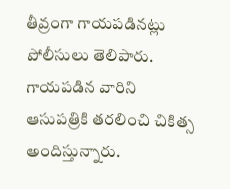తీవ్రంగా గాయపడినట్లు పోలీసులు తెలిపారు. గాయపడిన వారిని ఆసుపత్రికి తరలించి చికిత్స అందిస్తున్నారు.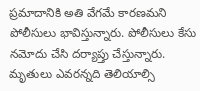ప్రమాదానికి అతి వేగమే కారణమని పోలీసులు భావిస్తున్నారు. పోలీసులు కేసు నమోదు చేసి దర్యాప్తు చేస్తున్నారు. మృతులు ఎవరన్నది తెలియాల్సి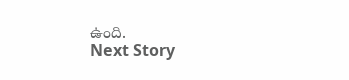ఉంది.
Next Story